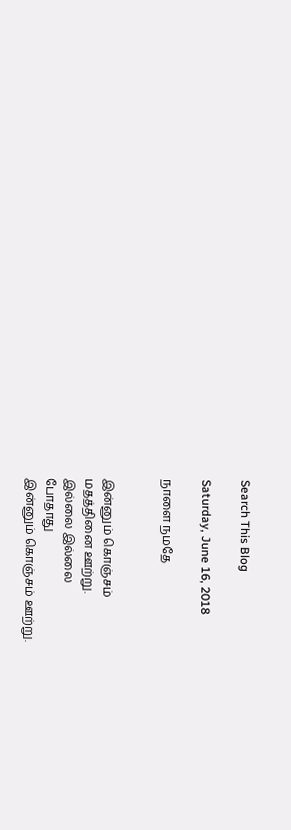Search This Blog

Saturday, June 16, 2018

நாளை நமதே


இன்னும் கொஞ்சம்
மதத்தினை ஊற்று.
இல்லை இல்லை
போதாது
இன்னும் கொஞ்சம் ஊற்று.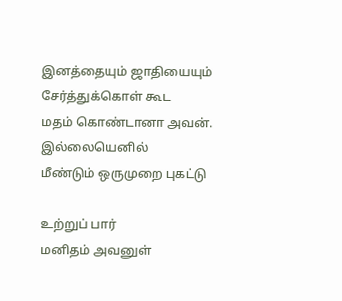இனத்தையும் ஜாதியையும் சேர்த்துக்கொள் கூட
மதம் கொண்டானா அவன்.
இல்லையெனில்
மீண்டும் ஒருமுறை புகட்டு

உற்றுப் பார்
மனிதம் அவனுள்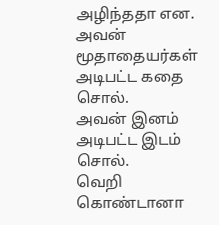அழிந்ததா என.
அவன் மூதாதையர்கள்
அடிபட்ட கதை சொல்.
அவன் இனம் அடிபட்ட இடம் சொல்.
வெறி கொண்டானா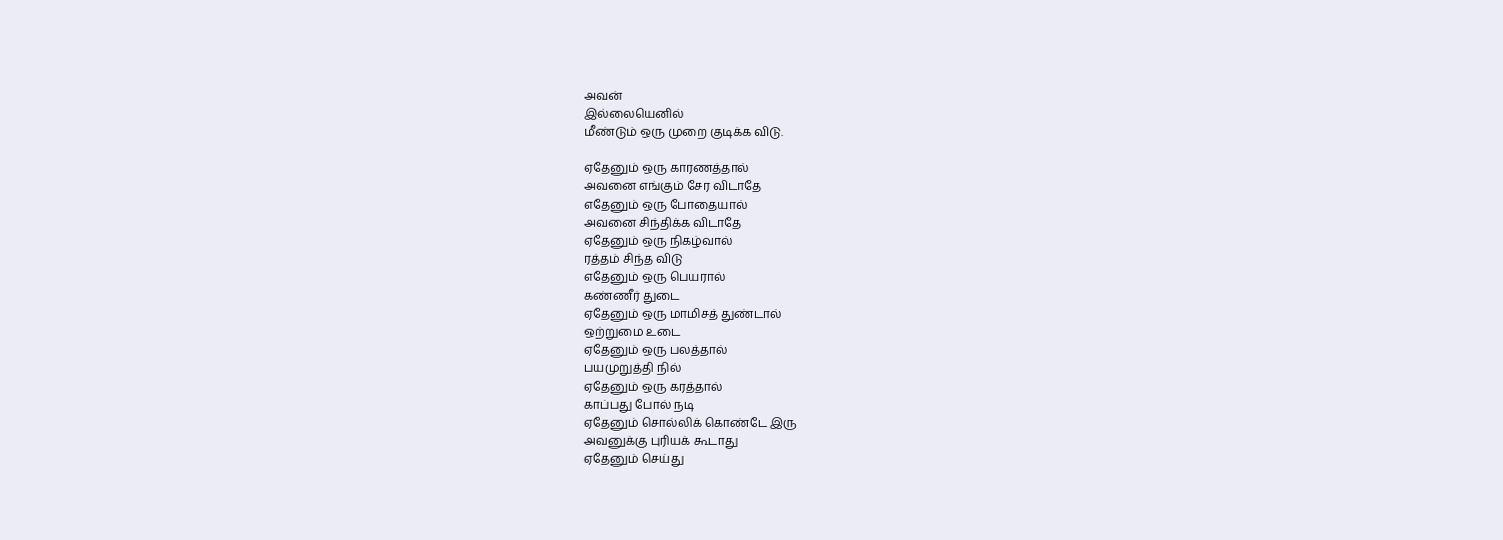அவன்
இல்லையெனில்
மீண்டும் ஒரு முறை குடிக்க விடு.

ஏதேனும் ஒரு காரணத்தால்
அவனை எங்கும் சேர விடாதே
எதேனும் ஒரு போதையால்
அவனை சிந்திக்க விடாதே
ஏதேனும் ஒரு நிகழ்வால்
ரத்தம் சிந்த விடு
எதேனும் ஒரு பெயரால்
கண்ணீர் துடை
ஏதேனும் ஒரு மாமிசத் துண்டால்
ஒற்றுமை உடை
ஏதேனும் ஒரு பலத்தால்
பயமுறுத்தி நில்
ஏதேனும் ஒரு கரத்தால்
காப்பது போல் நடி
ஏதேனும் சொல்லிக் கொண்டே இரு
அவனுக்கு புரியக் கூடாது
ஏதேனும் செய்து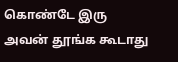கொண்டே இரு
அவன் தூங்க கூடாது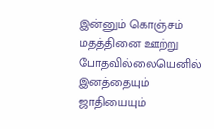இன்னும் கொஞ்சம் மதத்தினை ஊற்று
போதவில்லையெனில்
இனத்தையும் ஜாதியையும்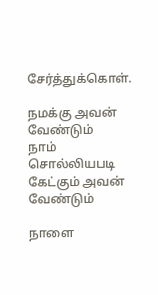சேர்த்துக்கொள்.

நமக்கு அவன் வேண்டும்
நாம் சொல்லியபடி கேட்கும் அவன் வேண்டும்

நாளை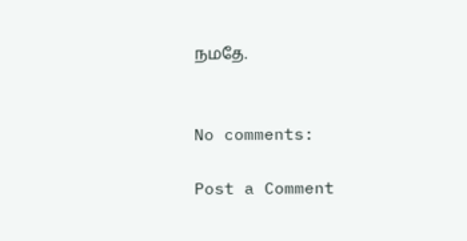நமதே.


No comments:

Post a Comment